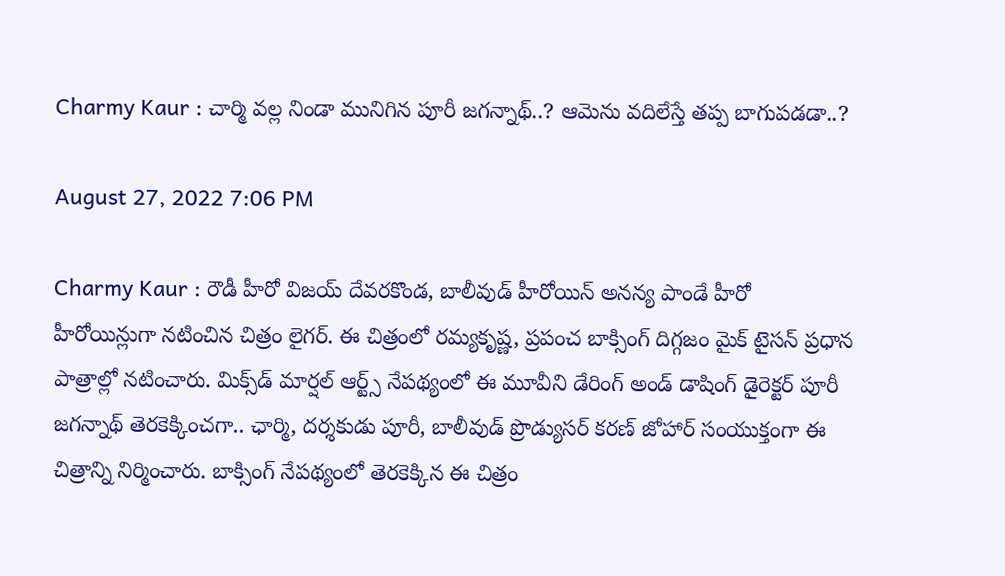Charmy Kaur : చార్మి వ‌ల్ల నిండా మునిగిన పూరీ జ‌గ‌న్నాథ్‌..? ఆమెను వ‌దిలేస్తే త‌ప్ప బాగుప‌డ‌డా..?

August 27, 2022 7:06 PM

Charmy Kaur : రౌడీ హీరో విజయ్ దేవరకొండ, బాలీవుడ్ హీరోయిన్ అనన్య పాండే హీరో హీరోయిన్లుగా నటించిన‌ చిత్రం లైగర్. ఈ చిత్రంలో రమ్యకృష్ణ, ప్రపంచ బాక్సింగ్ దిగ్గజం మైక్ టైసన్ ప్రధాన పాత్రాల్లో నటించారు. మిక్స్‌డ్‌ మార్షల్ ఆర్ట్స్ నేపథ్యంలో ఈ మూవీని డేరింగ్ అండ్ డాషింగ్ డైరెక్టర్ పూరీ జగన్నాథ్ తెరకెక్కించ‌గా.. ఛార్మి, దర్శకుడు పూరీ, బాలీవుడ్ ప్రొడ్యుసర్ కరణ్ జోహార్ సంయుక్తంగా ఈ చిత్రాన్ని నిర్మించారు. బాక్సింగ్ నేప‌థ్యంలో తెర‌కెక్కిన‌ ఈ చిత్రం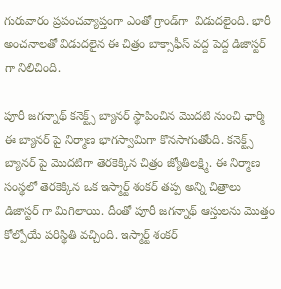గురువారం ప్రపంచవ్యాప్తంగా ఎంతో గ్రాండ్‌గా  విడుద‌లైంది. భారీ అంచనాలతో విడుదలైన ఈ చిత్రం బాక్సాఫీస్ వద్ద పెద్ద డిజాస్టర్ గా నిలిచింది.

పూరీ జగన్నాథ్ కనెక్ట్స్ బ్యానర్ స్థాపించిన మొదటి నుంచి ఛార్మి ఈ బ్యానర్ పై నిర్మాణ భాగస్వామిగా కొనసాగుతోంది. కనెక్ట్స్ బ్యానర్ పై మొదటిగా తెరకెక్కిన చిత్రం జ్యోతిలక్ష్మి. ఈ నిర్మాణ సంస్థలో తెరకెక్కిన ఒక ఇస్మార్ట్ శంకర్ తప్ప అన్ని చిత్రాలు డిజాస్టర్ గా మిగిలాయి. దీంతో పూరీ జగన్నాథ్ ఆస్తులను మొత్తం కోల్పోయే పరిస్థితి వచ్చింది. ఇస్మార్ట్‌ శంకర్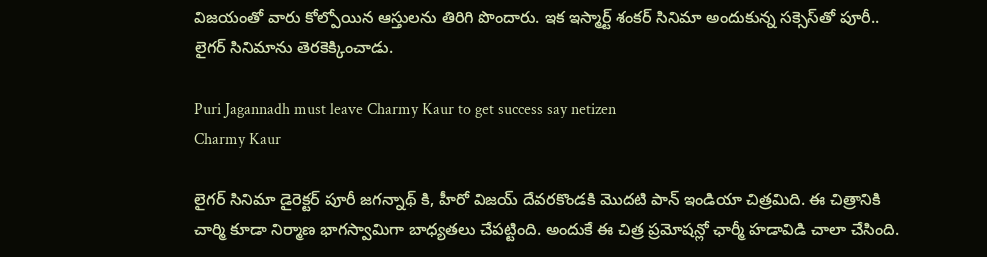విజయంతో వారు కోల్పోయిన ఆస్తులను తిరిగి పొందారు. ఇక ఇస్మార్ట్ శంకర్ సినిమా అందుకున్న సక్సెస్‌తో పూరీ.. లైగర్ సినిమాను తెరకెక్కించాడు.

Puri Jagannadh must leave Charmy Kaur to get success say netizen
Charmy Kaur

లైగర్ సినిమా డైరెక్టర్ పూరీ జగన్నాథ్ కి, హీరో విజయ్ దేవరకొండకి మొదటి పాన్ ఇండియా చిత్రమిది. ఈ చిత్రానికి చార్మి కూడా నిర్మాణ భాగస్వామిగా బాధ్యతలు చేపట్టింది. అందుకే ఈ చిత్ర ప్రమోషన్లో ఛార్మీ హడావిడి చాలా చేసింది.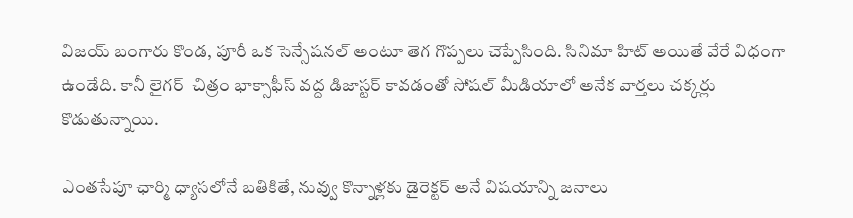విజయ్ బంగారు కొండ, పూరీ ఒక సెన్సేషనల్ అంటూ తెగ గొప్పలు చెప్పేసింది. సినిమా హిట్ అయితే వేరే విధంగా ఉండేది. కానీ లైగర్  చిత్రం భాక్సాఫీస్ వద్ద డిజాస్టర్ కావడంతో సోషల్ మీడియాలో అనేక వార్తలు చక్కర్లు కొడుతున్నాయి.

ఎంతసేపూ ఛార్మి ధ్యాసలోనే బతికితే, నువ్వు కొన్నాళ్లకు డైరెక్టర్ అనే విషయాన్ని జనాలు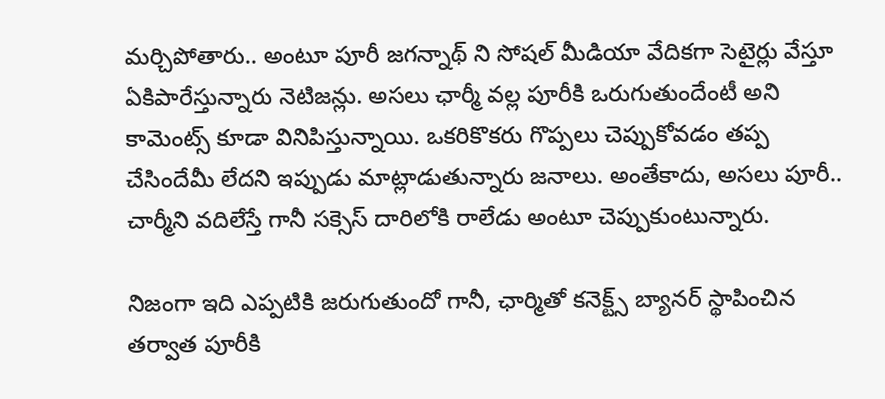మర్చిపోతారు.. అంటూ పూరీ జగన్నాథ్ ని సోషల్ మీడియా వేదికగా సెటైర్లు వేస్తూ ఏకిపారేస్తున్నారు నెటిజన్లు. అసలు ఛార్మీ వల్ల పూరీకి ఒరుగుతుందేంటీ అని కామెంట్స్ కూడా వినిపిస్తున్నాయి. ఒకరికొకరు గొప్పలు చెప్పుకోవడం తప్ప చేసిందేమీ లేదని ఇప్పుడు మాట్లాడుతున్నారు జనాలు. అంతేకాదు, అసలు పూరీ.. చార్మీని వదిలేస్తే గానీ సక్సెస్‌ దారిలోకి రాలేడు అంటూ చెప్పుకుంటున్నారు.

నిజంగా ఇది ఎప్పటికి జరుగుతుందో గానీ, ఛార్మితో కనెక్ట్స్ బ్యానర్ స్థాపించిన తర్వాత పూరీకి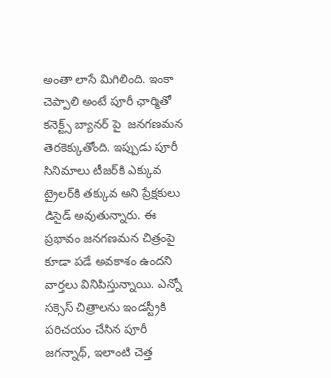అంతా లాసే మిగిలింది. ఇంకా చెప్పాలి అంటే పూరీ ఛార్మితో కనెక్ట్స్ బ్యానర్ పై  జనగణమన తెరకెక్కుతోంది. ఇప్పుడు పూరీ సినిమాలు టీజర్‌కి ఎక్కువ ట్రైలర్‌కి తక్కువ అని ప్రేక్షకులు డిసైడ్ అవుతున్నారు. ఈ ప్రభావం జనగణమన చిత్రంపై కూడా పడే అవకాశం ఉందని వార్తలు వినిపిస్తున్నాయి. ఎన్నో సక్సెస్ చిత్రాల‌ను ఇండస్ట్రీకి పరిచయం చేసిన పూరీ జగన్నాథ్, ఇలాంటి చెత్త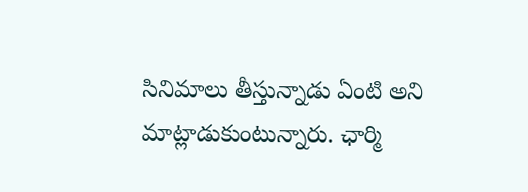సినిమాలు తీస్తున్నాడు ఏంటి అని మాట్లాడుకుంటున్నారు. ఛార్మి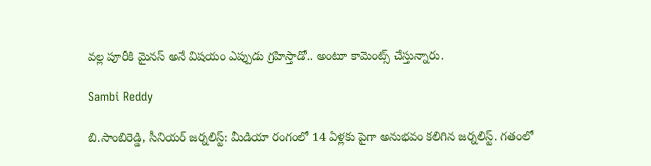వల్ల పూరీకి మైనస్ అనే విషయం ఎప్పుడు గ్రహిస్తాడో.. అంటూ కామెంట్స్ చేస్తున్నారు.

Sambi Reddy

బి.సాంబిరెడ్డి, సీనియర్ జర్నలిస్ట్: మీడియా రంగంలో 14 ఏళ్లకు పైగా అనుభవం కలిగిన జర్నలిస్ట్. గతంలో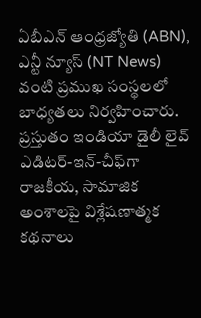ఏబీఎన్ ఆంధ్ర‌జ్యోతి (ABN), ఎన్టీ న్యూస్ (NT News) వంటి ప్రముఖ సంస్థలలో బాధ్యతలు నిర్వహించారు. ప్రస్తుతం ఇండియా డైలీ లైవ్ ఎడిటర్-ఇన్-చీఫ్‌గా రాజకీయ, సామాజిక అంశాలపై విశ్లేషణాత్మక కథనాలు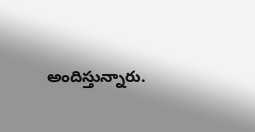అందిస్తున్నారు.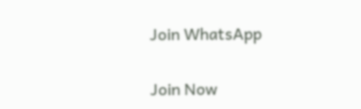Join WhatsApp

Join Now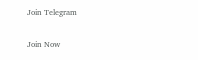Join Telegram

Join Now